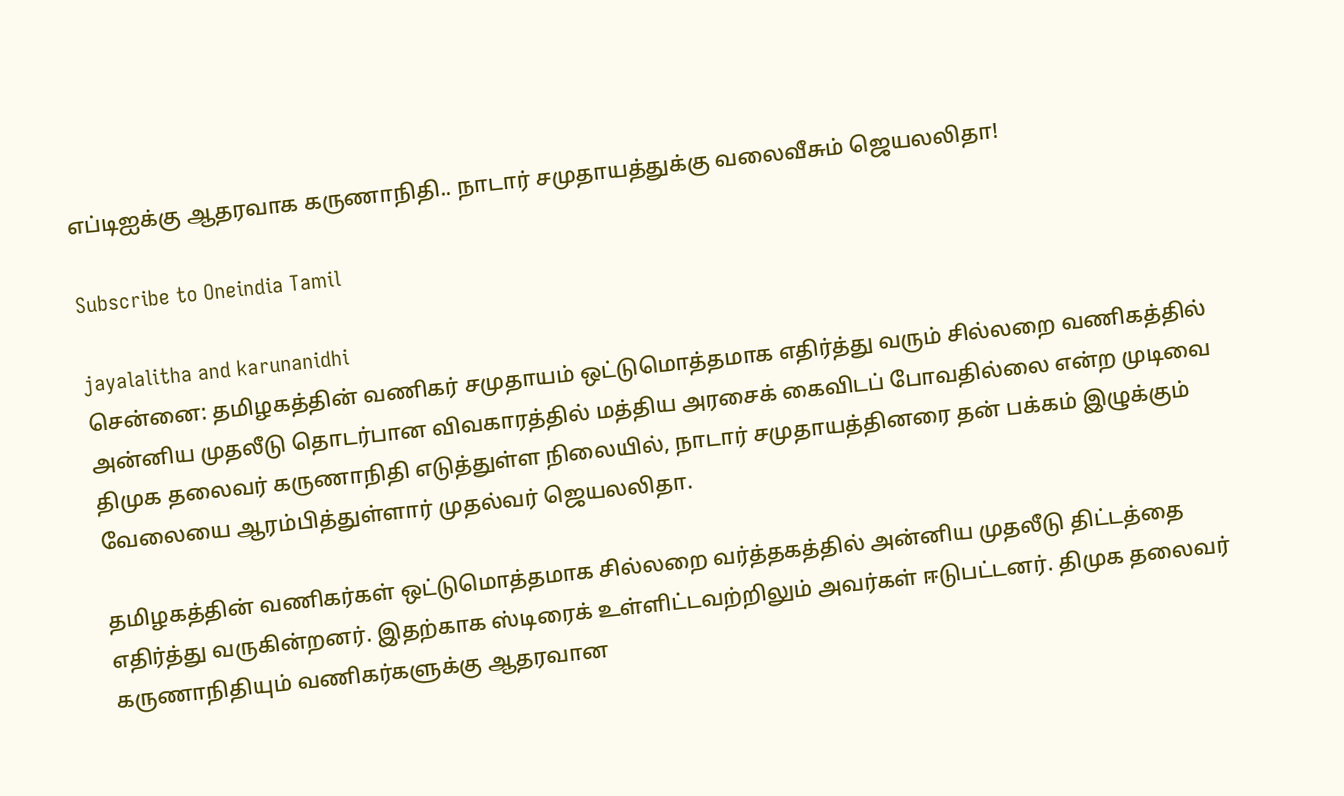எப்டிஐக்கு ஆதரவாக கருணாநிதி.. நாடார் சமுதாயத்துக்கு வலைவீசும் ஜெயலலிதா!

Subscribe to Oneindia Tamil

jayalalitha and karunanidhi
சென்னை: தமிழகத்தின் வணிகர் சமுதாயம் ஒட்டுமொத்தமாக எதிர்த்து வரும் சில்லறை வணிகத்தில் அன்னிய முதலீடு தொடர்பான விவகாரத்தில் மத்திய அரசைக் கைவிடப் போவதில்லை என்ற முடிவை திமுக தலைவர் கருணாநிதி எடுத்துள்ள நிலையில், நாடார் சமுதாயத்தினரை தன் பக்கம் இழுக்கும் வேலையை ஆரம்பித்துள்ளார் முதல்வர் ஜெயலலிதா.

தமிழகத்தின் வணிகர்கள் ஒட்டுமொத்தமாக சில்லறை வர்த்தகத்தில் அன்னிய முதலீடு திட்டத்தை எதிர்த்து வருகின்றனர். இதற்காக ஸ்டிரைக் உள்ளிட்டவற்றிலும் அவர்கள் ஈடுபட்டனர். திமுக தலைவர் கருணாநிதியும் வணிகர்களுக்கு ஆதரவான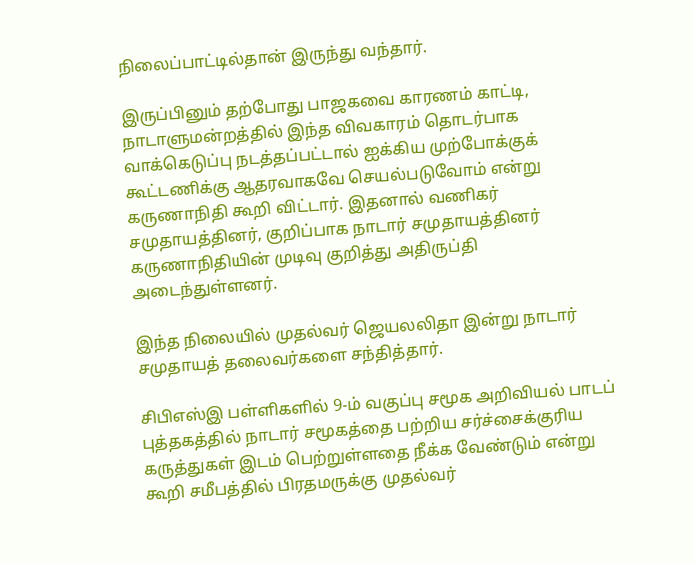நிலைப்பாட்டில்தான் இருந்து வந்தார்.

இருப்பினும் தற்போது பாஜகவை காரணம் காட்டி, நாடாளுமன்றத்தில் இந்த விவகாரம் தொடர்பாக வாக்கெடுப்பு நடத்தப்பட்டால் ஐக்கிய முற்போக்குக் கூட்டணிக்கு ஆதரவாகவே செயல்படுவோம் என்று கருணாநிதி கூறி விட்டார். இதனால் வணிகர் சமுதாயத்தினர், குறிப்பாக நாடார் சமுதாயத்தினர் கருணாநிதியின் முடிவு குறித்து அதிருப்தி அடைந்துள்ளனர்.

இந்த நிலையில் முதல்வர் ஜெயலலிதா இன்று நாடார் சமுதாயத் தலைவர்களை சந்தித்தார்.

சிபிஎஸ்இ பள்ளிகளில் 9-ம் வகுப்பு சமூக அறிவியல் பாடப் புத்தகத்தில் நாடார் சமூகத்தை பற்றிய சர்ச்சைக்குரிய கருத்துகள் இடம் பெற்றுள்ளதை நீக்க வேண்டும் என்று கூறி சமீபத்தில் பிரதமருக்கு முதல்வர்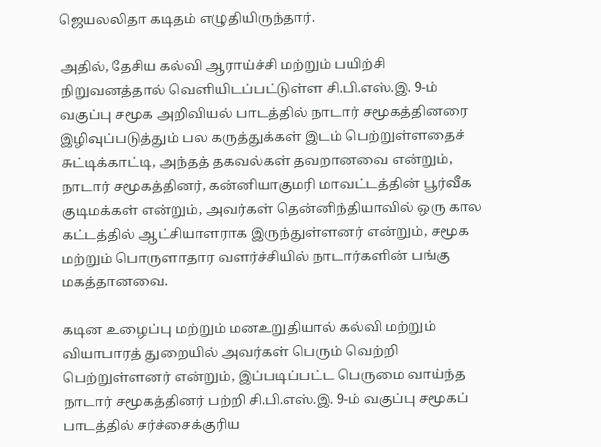ஜெயலலிதா கடிதம் எழுதியிருந்தார்.

அதில், தேசிய கல்வி ஆராய்ச்சி மற்றும் பயிற்சி நிறுவனத்தால் வெளியிடப்பட்டுள்ள சி.பி.எஸ்.இ. 9-ம் வகுப்பு சமூக அறிவியல் பாடத்தில் நாடார் சமூகத்தினரை இழிவுப்படுத்தும் பல கருத்துக்கள் இடம் பெற்றுள்ளதைச் சுட்டிக்காட்டி, அந்தத் தகவல்கள் தவறானவை என்றும், நாடார் சமூகத்தினர், கன்னியாகுமரி மாவட்டத்தின் பூர்வீக குடிமக்கள் என்றும், அவர்கள் தென்னிந்தியாவில் ஒரு கால கட்டத்தில் ஆட்சியாளராக இருந்துள்ளனர் என்றும், சமூக மற்றும் பொருளாதார வளர்ச்சியில் நாடார்களின் பங்கு மகத்தானவை.

கடின உழைப்பு மற்றும் மனஉறுதியால் கல்வி மற்றும் வியாபாரத் துறையில் அவர்கள் பெரும் வெற்றி பெற்றுள்ளனர் என்றும், இப்படிப்பட்ட பெருமை வாய்ந்த நாடார் சமூகத்தினர் பற்றி சி.பி.எஸ்.இ. 9-ம் வகுப்பு சமூகப் பாடத்தில் சர்ச்சைக்குரிய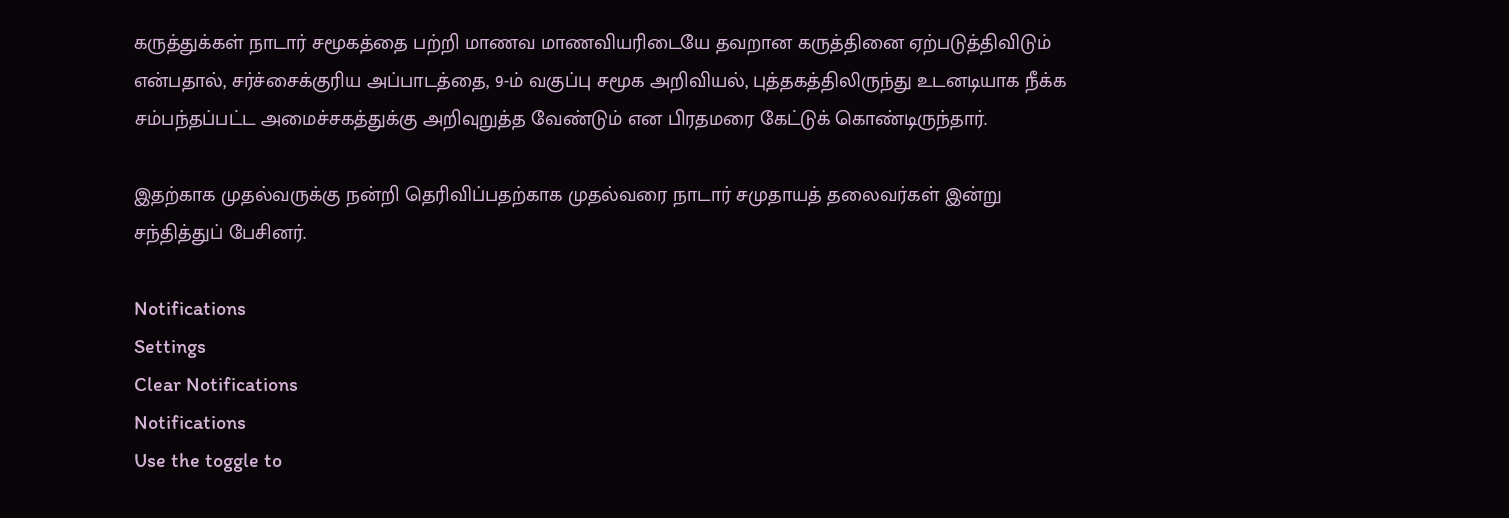கருத்துக்கள் நாடார் சமூகத்தை பற்றி மாணவ மாணவியரிடையே தவறான கருத்தினை ஏற்படுத்திவிடும் என்பதால், சர்ச்சைக்குரிய அப்பாடத்தை, 9-ம் வகுப்பு சமூக அறிவியல், புத்தகத்திலிருந்து உடனடியாக நீக்க சம்பந்தப்பட்ட அமைச்சகத்துக்கு அறிவுறுத்த வேண்டும் என பிரதமரை கேட்டுக் கொண்டிருந்தார்.

இதற்காக முதல்வருக்கு நன்றி தெரிவிப்பதற்காக முதல்வரை நாடார் சமுதாயத் தலைவர்கள் இன்று சந்தித்துப் பேசினர்.

Notifications
Settings
Clear Notifications
Notifications
Use the toggle to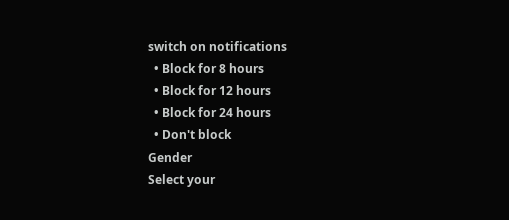switch on notifications
  • Block for 8 hours
  • Block for 12 hours
  • Block for 24 hours
  • Don't block
Gender
Select your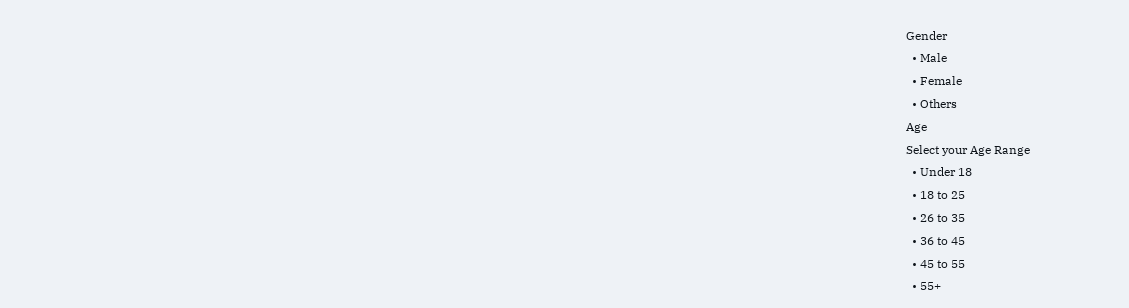Gender
  • Male
  • Female
  • Others
Age
Select your Age Range
  • Under 18
  • 18 to 25
  • 26 to 35
  • 36 to 45
  • 45 to 55
  • 55+